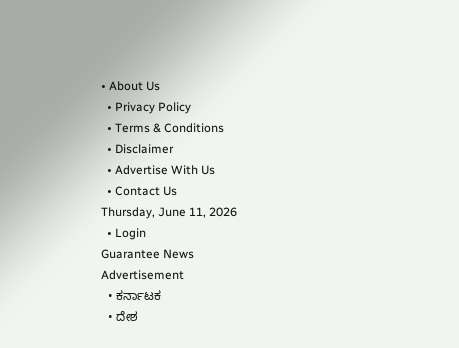• About Us
  • Privacy Policy
  • Terms & Conditions
  • Disclaimer
  • Advertise With Us
  • Contact Us
Thursday, June 11, 2026
  • Login
Guarantee News
Advertisement
  • ಕರ್ನಾಟಕ
  • ದೇಶ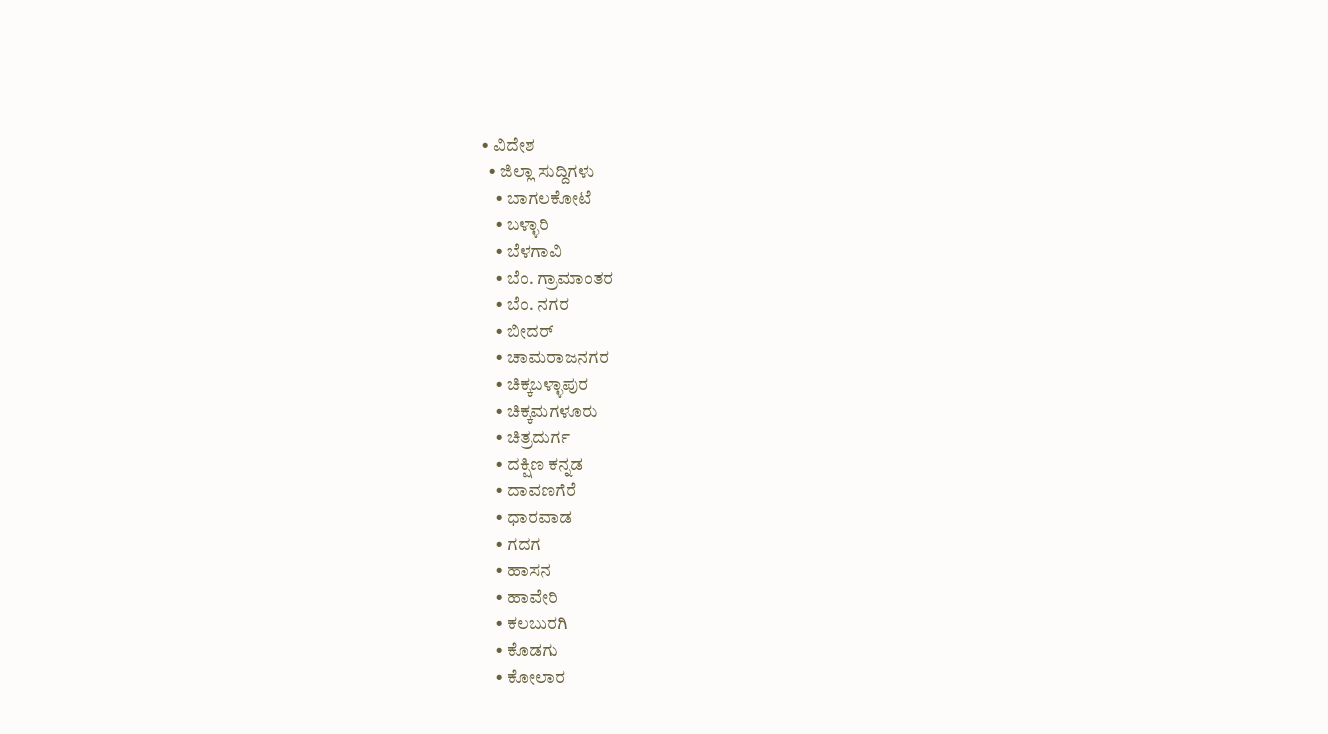• ವಿದೇಶ
  • ಜಿಲ್ಲಾ ಸುದ್ದಿಗಳು
    • ಬಾಗಲಕೋಟೆ
    • ಬಳ್ಳಾರಿ
    • ಬೆಳಗಾವಿ
    • ಬೆಂ. ಗ್ರಾಮಾಂತರ
    • ಬೆಂ. ನಗರ
    • ಬೀದರ್
    • ಚಾಮರಾಜನಗರ
    • ಚಿಕ್ಕಬಳ್ಳಾಪುರ
    • ಚಿಕ್ಕಮಗಳೂರು
    • ಚಿತ್ರದುರ್ಗ
    • ದಕ್ಷಿಣ ಕನ್ನಡ
    • ದಾವಣಗೆರೆ
    • ಧಾರವಾಡ
    • ಗದಗ
    • ಹಾಸನ
    • ಹಾವೇರಿ
    • ಕಲಬುರಗಿ
    • ಕೊಡಗು
    • ಕೋಲಾರ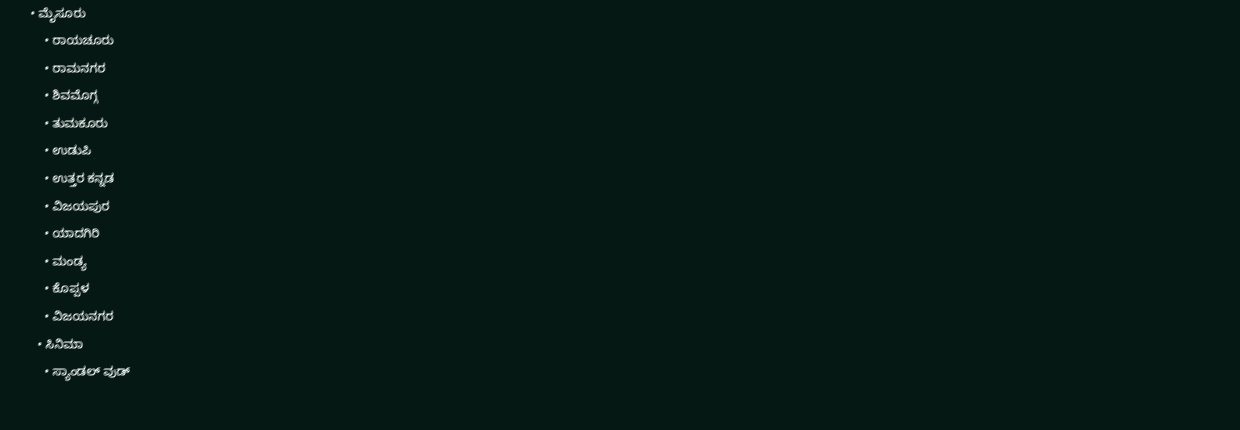• ಮೈಸೂರು
    • ರಾಯಚೂರು
    • ರಾಮನಗರ
    • ಶಿವಮೊಗ್ಗ
    • ತುಮಕೂರು
    • ಉಡುಪಿ
    • ಉತ್ತರ ಕನ್ನಡ
    • ವಿಜಯಪುರ
    • ಯಾದಗಿರಿ
    • ಮಂಡ್ಯ
    • ಕೊಪ್ಪಳ
    • ವಿಜಯನಗರ
  • ಸಿನಿಮಾ
    • ಸ್ಯಾಂಡಲ್ ವುಡ್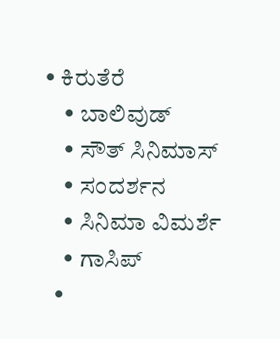• ಕಿರುತೆರೆ
    • ಬಾಲಿವುಡ್
    • ಸೌತ್ ಸಿನಿಮಾಸ್
    • ಸಂದರ್ಶನ
    • ಸಿನಿಮಾ ವಿಮರ್ಶೆ
    • ಗಾಸಿಪ್
  •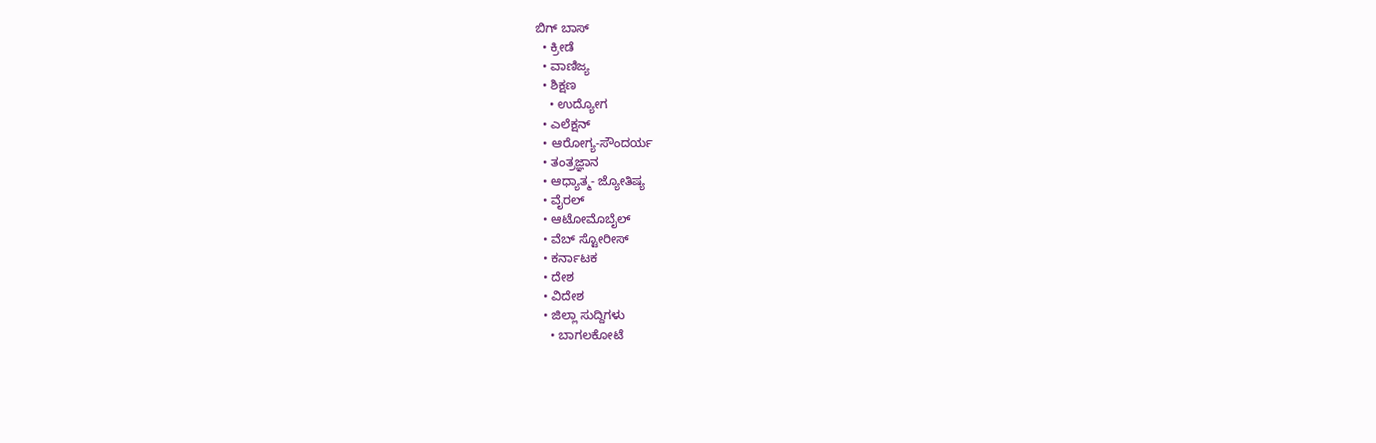ಬಿಗ್ ಬಾಸ್
  • ಕ್ರೀಡೆ
  • ವಾಣಿಜ್ಯ
  • ಶಿಕ್ಷಣ
    • ಉದ್ಯೋಗ
  • ಎಲೆಕ್ಷನ್
  • ಆರೋಗ್ಯ-ಸೌಂದರ್ಯ
  • ತಂತ್ರಜ್ಞಾನ
  • ಆಧ್ಯಾತ್ಮ- ಜ್ಯೋತಿಷ್ಯ
  • ವೈರಲ್
  • ಆಟೋಮೊಬೈಲ್
  • ವೆಬ್ ಸ್ಟೋರೀಸ್
  • ಕರ್ನಾಟಕ
  • ದೇಶ
  • ವಿದೇಶ
  • ಜಿಲ್ಲಾ ಸುದ್ದಿಗಳು
    • ಬಾಗಲಕೋಟೆ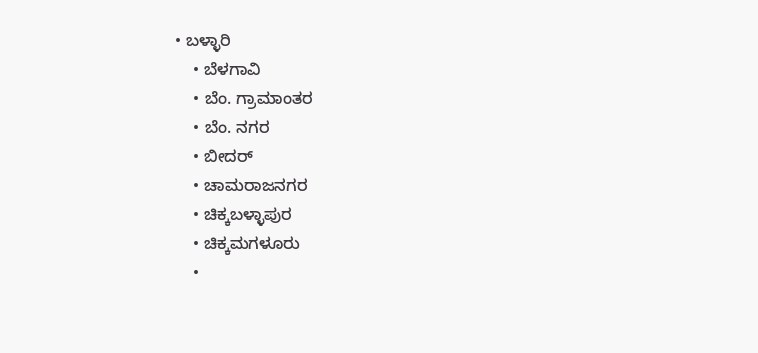• ಬಳ್ಳಾರಿ
    • ಬೆಳಗಾವಿ
    • ಬೆಂ. ಗ್ರಾಮಾಂತರ
    • ಬೆಂ. ನಗರ
    • ಬೀದರ್
    • ಚಾಮರಾಜನಗರ
    • ಚಿಕ್ಕಬಳ್ಳಾಪುರ
    • ಚಿಕ್ಕಮಗಳೂರು
    •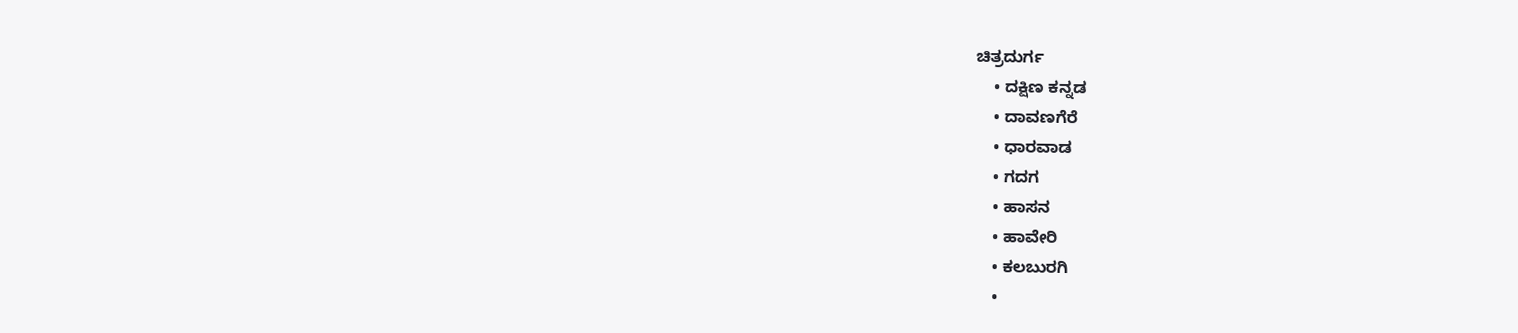ಚಿತ್ರದುರ್ಗ
    • ದಕ್ಷಿಣ ಕನ್ನಡ
    • ದಾವಣಗೆರೆ
    • ಧಾರವಾಡ
    • ಗದಗ
    • ಹಾಸನ
    • ಹಾವೇರಿ
    • ಕಲಬುರಗಿ
    •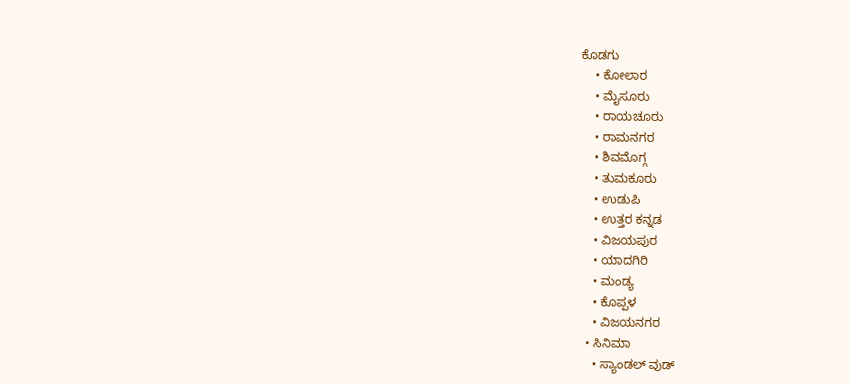ಕೊಡಗು
    • ಕೋಲಾರ
    • ಮೈಸೂರು
    • ರಾಯಚೂರು
    • ರಾಮನಗರ
    • ಶಿವಮೊಗ್ಗ
    • ತುಮಕೂರು
    • ಉಡುಪಿ
    • ಉತ್ತರ ಕನ್ನಡ
    • ವಿಜಯಪುರ
    • ಯಾದಗಿರಿ
    • ಮಂಡ್ಯ
    • ಕೊಪ್ಪಳ
    • ವಿಜಯನಗರ
  • ಸಿನಿಮಾ
    • ಸ್ಯಾಂಡಲ್ ವುಡ್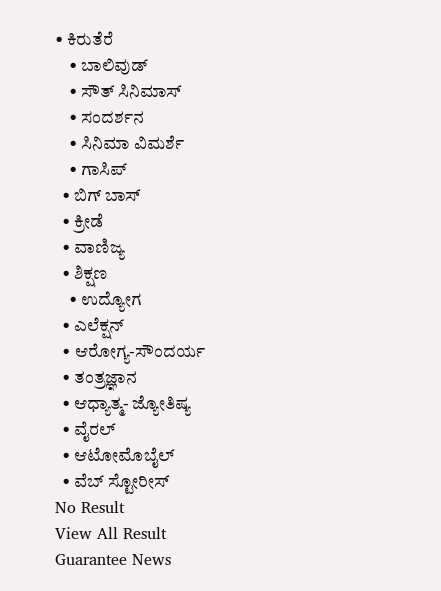• ಕಿರುತೆರೆ
    • ಬಾಲಿವುಡ್
    • ಸೌತ್ ಸಿನಿಮಾಸ್
    • ಸಂದರ್ಶನ
    • ಸಿನಿಮಾ ವಿಮರ್ಶೆ
    • ಗಾಸಿಪ್
  • ಬಿಗ್ ಬಾಸ್
  • ಕ್ರೀಡೆ
  • ವಾಣಿಜ್ಯ
  • ಶಿಕ್ಷಣ
    • ಉದ್ಯೋಗ
  • ಎಲೆಕ್ಷನ್
  • ಆರೋಗ್ಯ-ಸೌಂದರ್ಯ
  • ತಂತ್ರಜ್ಞಾನ
  • ಆಧ್ಯಾತ್ಮ- ಜ್ಯೋತಿಷ್ಯ
  • ವೈರಲ್
  • ಆಟೋಮೊಬೈಲ್
  • ವೆಬ್ ಸ್ಟೋರೀಸ್
No Result
View All Result
Guarantee News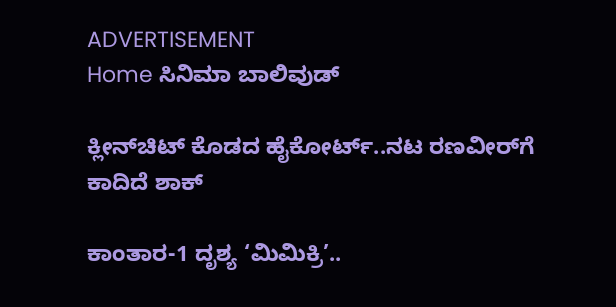ADVERTISEMENT
Home ಸಿನಿಮಾ ಬಾಲಿವುಡ್

ಕ್ಲೀನ್‌‌ಚಿಟ್ ಕೊಡದ ಹೈಕೋರ್ಟ್..ನಟ ರಣವೀರ್‌ಗೆ ಕಾದಿದೆ ಶಾಕ್

ಕಾಂತಾರ-1 ದೃಶ್ಯ ‘ಮಿಮಿಕ್ರಿ’..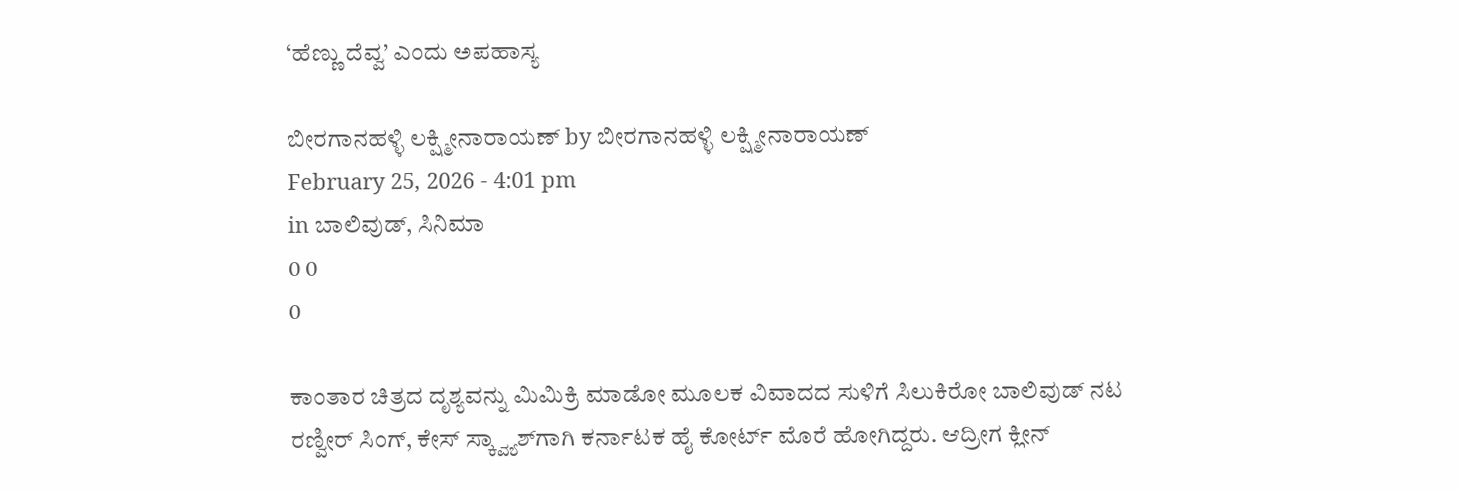‘ಹೆಣ್ಣು ದೆವ್ವ’ ಎಂದು ಅಪಹಾಸ್ಯ

ಬೀರಗಾನಹಳ್ಳಿ ಲಕ್ಷ್ಮೀನಾರಾಯಣ್ by ಬೀರಗಾನಹಳ್ಳಿ ಲಕ್ಷ್ಮೀನಾರಾಯಣ್
February 25, 2026 - 4:01 pm
in ಬಾಲಿವುಡ್, ಸಿನಿಮಾ
0 0
0

ಕಾಂತಾರ ಚಿತ್ರದ ದೃಶ್ಯವನ್ನು ಮಿಮಿಕ್ರಿ ಮಾಡೋ ಮೂಲಕ ವಿವಾದದ ಸುಳಿಗೆ ಸಿಲುಕಿರೋ ಬಾಲಿವುಡ್ ನಟ ರಣ್ವೀರ್ ಸಿಂಗ್, ಕೇಸ್ ಸ್ಕ್ವ್ಯಾಶ್‌‌‌ಗಾಗಿ ಕರ್ನಾಟಕ ಹೈ ಕೋರ್ಟ್ ಮೊರೆ ಹೋಗಿದ್ದರು. ಆದ್ರೀಗ ಕ್ಲೀನ್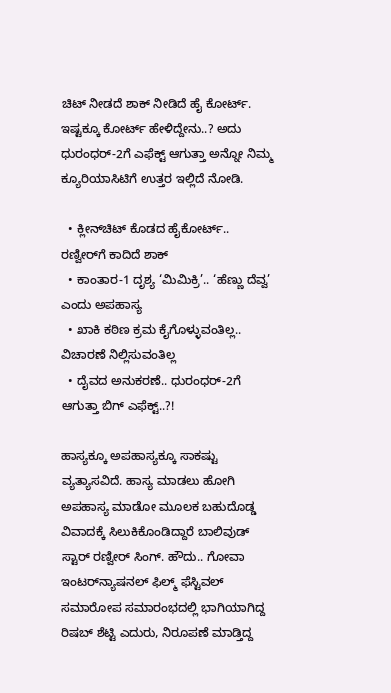ಚಿಟ್ ನೀಡದೆ ಶಾಕ್ ನೀಡಿದೆ ಹೈ ಕೋರ್ಟ್. ಇಷ್ಟಕ್ಕೂ ಕೋರ್ಟ್ ಹೇಳಿದ್ದೇನು..? ಅದು ಧುರಂಧರ್-2ಗೆ ಎಫೆಕ್ಟ್ ಆಗುತ್ತಾ ಅನ್ನೋ ನಿಮ್ಮ ಕ್ಯೂರಿಯಾಸಿಟಿಗೆ ಉತ್ತರ ಇಲ್ಲಿದೆ ನೋಡಿ.

  • ಕ್ಲೀನ್‌‌ಚಿಟ್ ಕೊಡದ ಹೈಕೋರ್ಟ್.. ರಣ್ವೀರ್‌ಗೆ ಕಾದಿದೆ ಶಾಕ್
  • ಕಾಂತಾರ-1 ದೃಶ್ಯ ‘ಮಿಮಿಕ್ರಿ’.. ‘ಹೆಣ್ಣು ದೆವ್ವ’ ಎಂದು ಅಪಹಾಸ್ಯ
  • ಖಾಕಿ ಕಠಿಣ ಕ್ರಮ ಕೈಗೊಳ್ಳುವಂತಿಲ್ಲ.. ವಿಚಾರಣೆ ನಿಲ್ಲಿಸುವಂತಿಲ್ಲ
  • ದೈವದ ಅನುಕರಣೆ.. ಧುರಂಧರ್-2ಗೆ ಆಗುತ್ತಾ ಬಿಗ್ ಎಫೆಕ್ಟ್..?!

ಹಾಸ್ಯಕ್ಕೂ ಅಪಹಾಸ್ಯಕ್ಕೂ ಸಾಕಷ್ಟು ವ್ಯತ್ಯಾಸವಿದೆ. ಹಾಸ್ಯ ಮಾಡಲು ಹೋಗಿ ಅಪಹಾಸ್ಯ ಮಾಡೋ ಮೂಲಕ ಬಹುದೊಡ್ಡ ವಿವಾದಕ್ಕೆ ಸಿಲುಕಿಕೊಂಡಿದ್ದಾರೆ ಬಾಲಿವುಡ್ ಸ್ಟಾರ್ ರಣ್ವೀರ್ ಸಿಂಗ್. ಹೌದು.. ಗೋವಾ ಇಂಟರ್‌‌ನ್ಯಾಷನಲ್ ಫಿಲ್ಮ್ ಫೆಸ್ಟಿವಲ್‌‌ ಸಮಾರೋಪ ಸಮಾರಂಭದಲ್ಲಿ ಭಾಗಿಯಾಗಿದ್ದ ರಿಷಬ್ ಶೆಟ್ಟಿ ಎದುರು, ನಿರೂಪಣೆ ಮಾಡ್ತಿದ್ದ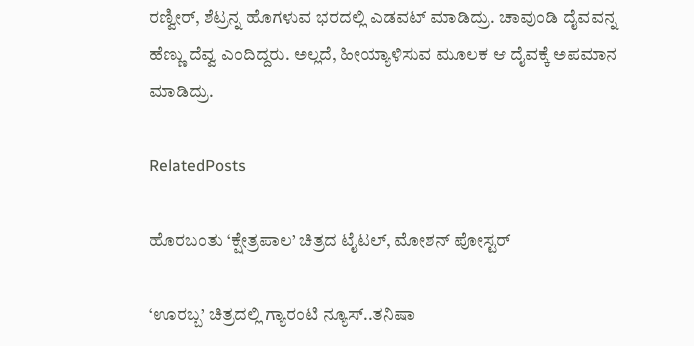ರಣ್ವೀರ್, ಶೆಟ್ರನ್ನ ಹೊಗಳುವ ಭರದಲ್ಲಿ ಎಡವಟ್ ಮಾಡಿದ್ರು. ಚಾವುಂಡಿ ದೈವವನ್ನ ಹೆಣ್ಣು ದೆವ್ವ ಎಂದಿದ್ದರು. ಅಲ್ಲದೆ, ಹೀಯ್ಯಾಳಿಸುವ ಮೂಲಕ ಆ ದೈವಕ್ಕೆ ಅಪಮಾನ ಮಾಡಿದ್ರು.

RelatedPosts

ಹೊರಬಂತು ‘ಕ್ಷೇತ್ರಪಾಲ’ ಚಿತ್ರದ ಟೈಟಲ್, ಮೋಶನ್ ಪೋಸ್ಟರ್

‘ಊರಬ್ಬ’ ಚಿತ್ರದಲ್ಲಿ ಗ್ಯಾರಂಟಿ ನ್ಯೂಸ್..ತನಿಷಾ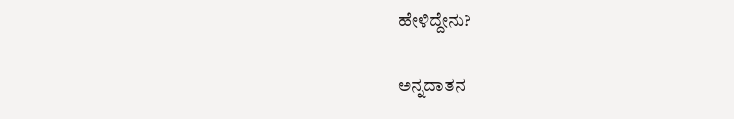ಹೇಳಿದ್ದೇನು?

ಅನ್ನದಾತನ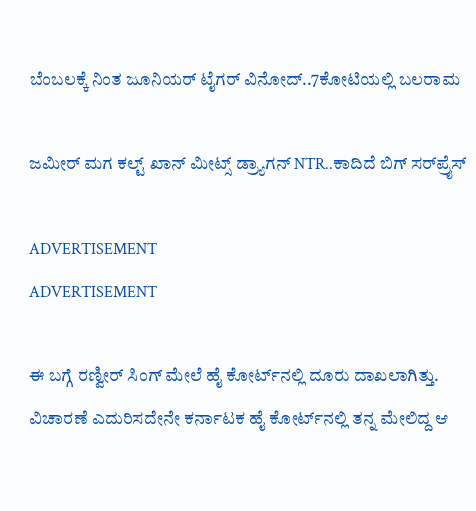ಬೆಂಬಲಕ್ಕೆ ನಿಂತ ಜೂನಿಯರ್ ಟೈಗರ್ ವಿನೋದ್..7ಕೋಟಿಯಲ್ಲಿ ಬಲರಾಮ

ಜಮೀರ್ ಮಗ ಕಲ್ಟ್ ಖಾನ್ ಮೀಟ್ಸ್ ಡ್ರ್ಯಾಗನ್ NTR..ಕಾದಿದೆ ಬಿಗ್ ಸರ್‌‌ಪ್ರೈಸ್

ADVERTISEMENT
ADVERTISEMENT

ಈ ಬಗ್ಗೆ ರಣ್ವೀರ್ ಸಿಂಗ್ ಮೇಲೆ ಹೈ ಕೋರ್ಟ್‌ನಲ್ಲಿ ದೂರು ದಾಖಲಾಗಿತ್ತು. ವಿಚಾರಣೆ ಎದುರಿಸದೇನೇ ಕರ್ನಾಟಕ ಹೈ ಕೋರ್ಟ್‌‌ನಲ್ಲಿ ತನ್ನ ಮೇಲಿದ್ದ ಆ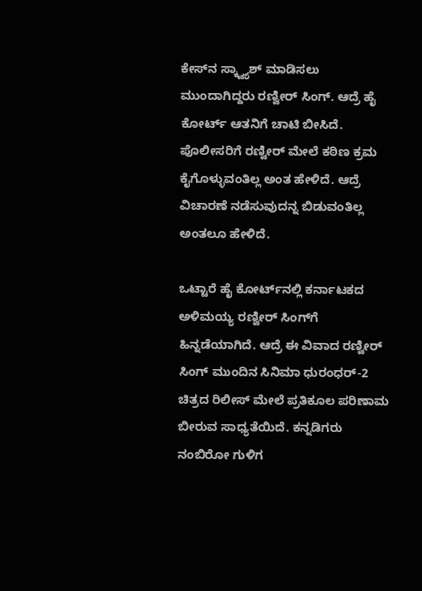ಕೇಸ್‌ನ ಸ್ಕ್ವ್ಯಾಶ್ ಮಾಡಿಸಲು ಮುಂದಾಗಿದ್ದರು ರಣ್ವೀರ್ ಸಿಂಗ್. ಆದ್ರೆ ಹೈ ಕೋರ್ಟ್ ಆತನಿಗೆ ಚಾಟಿ ಬೀಸಿದೆ. ಪೊಲೀಸರಿಗೆ ರಣ್ವೀರ್ ಮೇಲೆ ಕಠಿಣ ಕ್ರಮ ಕೈಗೊಳ್ಳುವಂತಿಲ್ಲ ಅಂತ ಹೇಳಿದೆ. ಆದ್ರೆ ವಿಚಾರಣೆ ನಡೆಸುವುದನ್ನ ಬಿಡುವಂತಿಲ್ಲ ಅಂತಲೂ ಹೇಳಿದೆ.

ಒಟ್ಟಾರೆ ಹೈ ಕೋರ್ಟ್‌‌ನಲ್ಲಿ ಕರ್ನಾಟಕದ ಅಳಿಮಯ್ಯ ರಣ್ವೀರ್ ಸಿಂಗ್‌ಗೆ ಹಿನ್ನಡೆಯಾಗಿದೆ. ಆದ್ರೆ ಈ ವಿವಾದ ರಣ್ವೀರ್ ಸಿಂಗ್ ಮುಂದಿನ ಸಿನಿಮಾ ಧುರಂಧರ್-2 ಚಿತ್ರದ ರಿಲೀಸ್ ಮೇಲೆ ಪ್ರತಿಕೂಲ ಪರಿಣಾಮ ಬೀರುವ ಸಾಧ್ಯತೆಯಿದೆ. ಕನ್ನಡಿಗರು ನಂಬಿರೋ ಗುಳಿಗ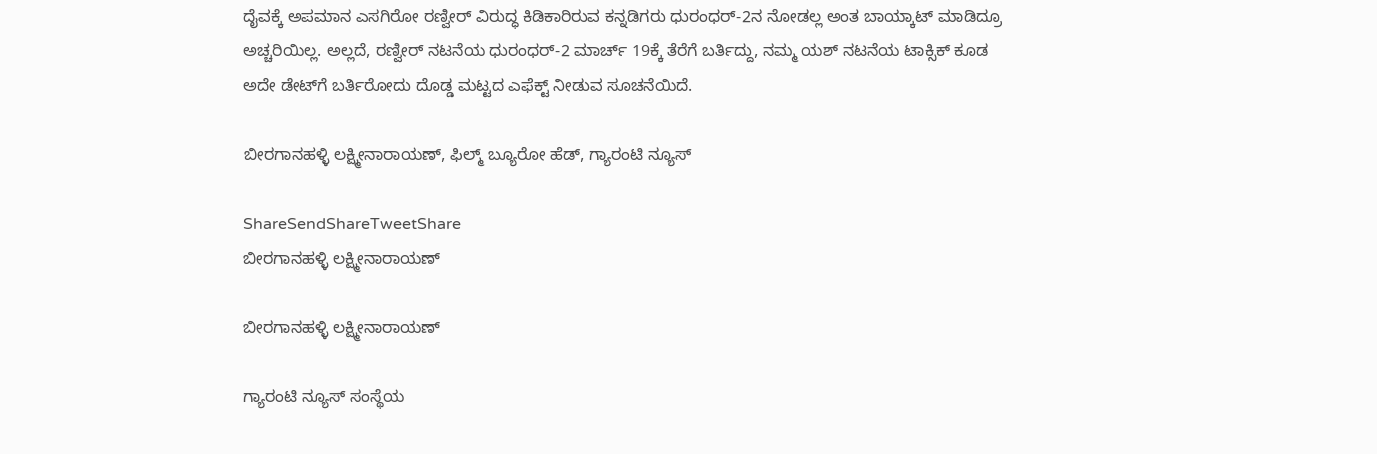ದೈವಕ್ಕೆ ಅಪಮಾನ ಎಸಗಿರೋ ರಣ್ವೀರ್ ವಿರುದ್ಧ ಕಿಡಿಕಾರಿರುವ ಕನ್ನಡಿಗರು ಧುರಂಧರ್-2ನ ನೋಡಲ್ಲ ಅಂತ ಬಾಯ್ಕಾಟ್ ಮಾಡಿದ್ರೂ ಅಚ್ಚರಿಯಿಲ್ಲ. ಅಲ್ಲದೆ, ರಣ್ವೀರ್ ನಟನೆಯ ಧುರಂಧರ್-2 ಮಾರ್ಚ್‌ 19ಕ್ಕೆ ತೆರೆಗೆ ಬರ್ತಿದ್ದು, ನಮ್ಮ ಯಶ್ ನಟನೆಯ ಟಾಕ್ಸಿಕ್ ಕೂಡ ಅದೇ ಡೇಟ್‌ಗೆ ಬರ್ತಿರೋದು ದೊಡ್ಡ ಮಟ್ಟದ ಎಫೆಕ್ಟ್ ನೀಡುವ ಸೂಚನೆಯಿದೆ.

ಬೀರಗಾನಹಳ್ಳಿ ಲಕ್ಷ್ಮೀನಾರಾಯಣ್, ಫಿಲ್ಮ್ ಬ್ಯೂರೋ ಹೆಡ್, ಗ್ಯಾರಂಟಿ ನ್ಯೂಸ್

ShareSendShareTweetShare
ಬೀರಗಾನಹಳ್ಳಿ ಲಕ್ಷ್ಮೀನಾರಾಯಣ್

ಬೀರಗಾನಹಳ್ಳಿ ಲಕ್ಷ್ಮೀನಾರಾಯಣ್

ಗ್ಯಾರಂಟಿ ನ್ಯೂಸ್ ಸಂಸ್ಥೆಯ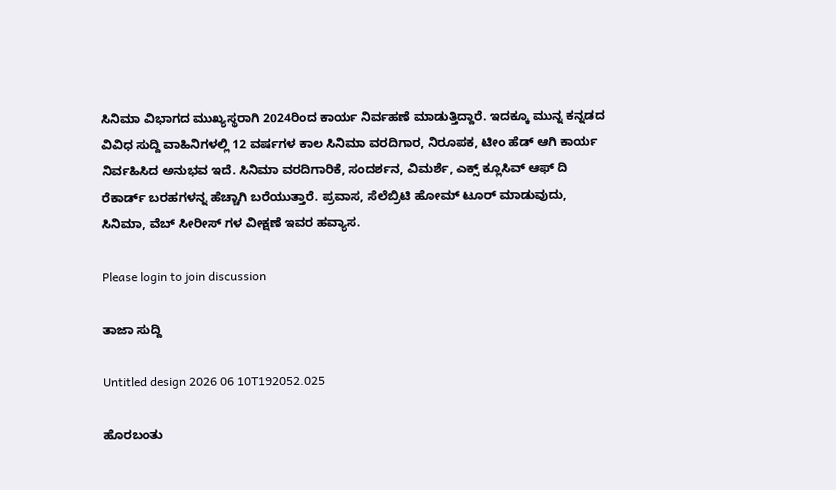ಸಿನಿಮಾ ವಿಭಾಗದ ಮುಖ್ಯಸ್ಥರಾಗಿ 2024ರಿಂದ ಕಾರ್ಯ ನಿರ್ವಹಣೆ ಮಾಡುತ್ತಿದ್ದಾರೆ. ಇದಕ್ಕೂ ಮುನ್ನ ಕನ್ನಡದ ವಿವಿಧ ಸುದ್ದಿ ವಾಹಿನಿಗಳಲ್ಲಿ 12 ವರ್ಷಗಳ ಕಾಲ ಸಿನಿಮಾ ವರದಿಗಾರ, ನಿರೂಪಕ, ಟೀಂ ಹೆಡ್ ಆಗಿ ಕಾರ್ಯ ನಿರ್ವಹಿಸಿದ ಅನುಭವ ಇದೆ. ಸಿನಿಮಾ ವರದಿಗಾರಿಕೆ, ಸಂದರ್ಶನ, ವಿಮರ್ಶೆ, ಎಕ್ಸ್ ಕ್ಲೂಸಿವ್ ಆಫ್ ದಿ ರೆಕಾರ್ಡ್ ಬರಹಗಳನ್ನ ಹೆಚ್ಚಾಗಿ ಬರೆಯುತ್ತಾರೆ. ಪ್ರವಾಸ, ಸೆಲೆಬ್ರಿಟಿ ಹೋಮ್ ಟೂರ್ ಮಾಡುವುದು, ಸಿನಿಮಾ, ವೆಬ್ ಸೀರೀಸ್ ಗಳ ವೀಕ್ಷಣೆ ಇವರ ಹವ್ಯಾಸ.

Please login to join discussion

ತಾಜಾ ಸುದ್ದಿ

Untitled design 2026 06 10T192052.025

ಹೊರಬಂತು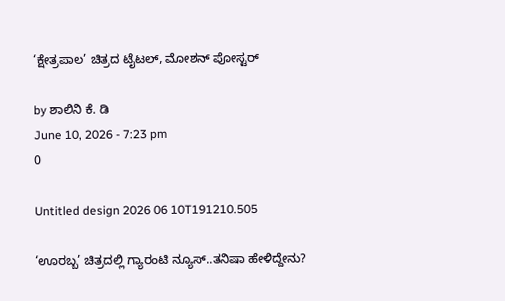‘ಕ್ಷೇತ್ರಪಾಲ’ ಚಿತ್ರದ ಟೈಟಲ್, ಮೋಶನ್ ಪೋಸ್ಟರ್

by ಶಾಲಿನಿ ಕೆ. ಡಿ
June 10, 2026 - 7:23 pm
0

Untitled design 2026 06 10T191210.505

‘ಊರಬ್ಬ’ ಚಿತ್ರದಲ್ಲಿ ಗ್ಯಾರಂಟಿ ನ್ಯೂಸ್..ತನಿಷಾ ಹೇಳಿದ್ದೇನು?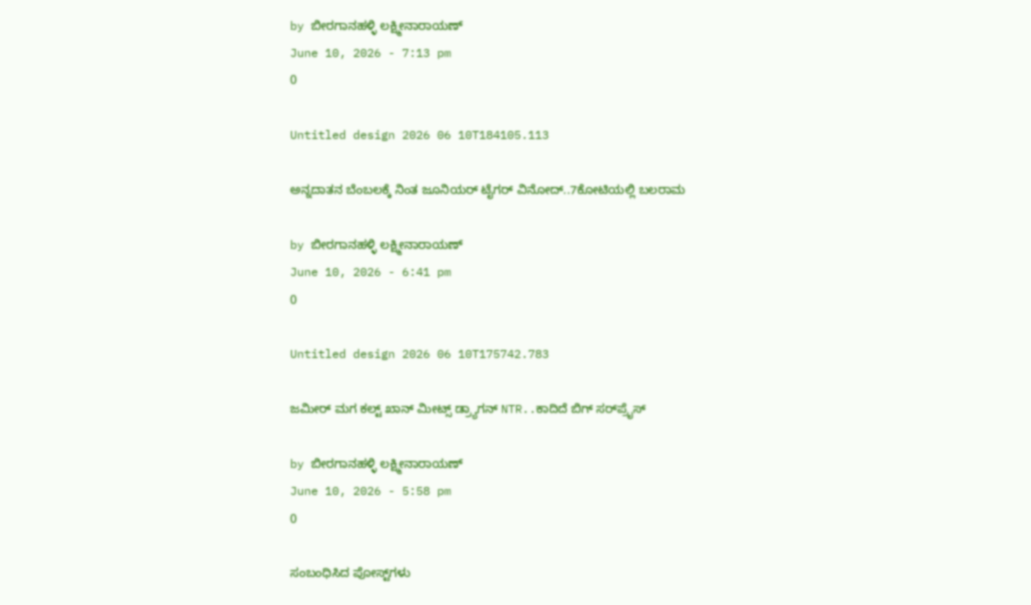by ಬೀರಗಾನಹಳ್ಳಿ ಲಕ್ಷ್ಮೀನಾರಾಯಣ್
June 10, 2026 - 7:13 pm
0

Untitled design 2026 06 10T184105.113

ಅನ್ನದಾತನ ಬೆಂಬಲಕ್ಕೆ ನಿಂತ ಜೂನಿಯರ್ ಟೈಗರ್ ವಿನೋದ್..7ಕೋಟಿಯಲ್ಲಿ ಬಲರಾಮ

by ಬೀರಗಾನಹಳ್ಳಿ ಲಕ್ಷ್ಮೀನಾರಾಯಣ್
June 10, 2026 - 6:41 pm
0

Untitled design 2026 06 10T175742.783

ಜಮೀರ್ ಮಗ ಕಲ್ಟ್ ಖಾನ್ ಮೀಟ್ಸ್ ಡ್ರ್ಯಾಗನ್ NTR..ಕಾದಿದೆ ಬಿಗ್ ಸರ್‌‌ಪ್ರೈಸ್

by ಬೀರಗಾನಹಳ್ಳಿ ಲಕ್ಷ್ಮೀನಾರಾಯಣ್
June 10, 2026 - 5:58 pm
0

ಸಂಬಂಧಿಸಿದ ಪೋಸ್ಟ್‌ಗಳು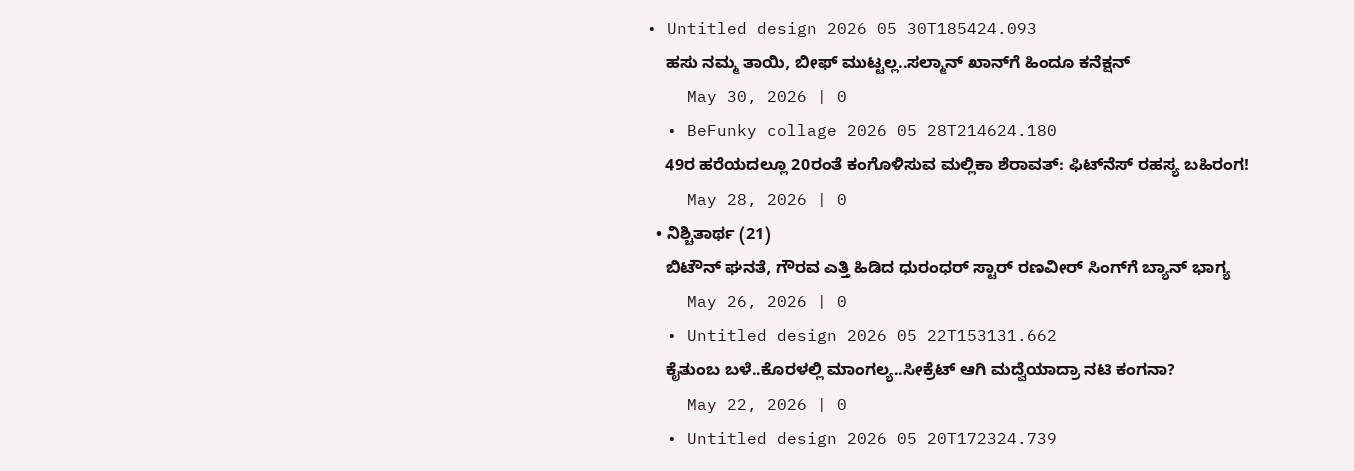• Untitled design 2026 05 30T185424.093
    ಹಸು ನಮ್ಮ ತಾಯಿ, ಬೀಫ್ ಮುಟ್ಟಲ್ಲ..ಸಲ್ಮಾನ್ ಖಾನ್‌ಗೆ ಹಿಂದೂ ಕನೆಕ್ಷನ್
    May 30, 2026 | 0
  • BeFunky collage 2026 05 28T214624.180
    49ರ ಹರೆಯದಲ್ಲೂ 20ರಂತೆ ಕಂಗೊಳಿಸುವ ಮಲ್ಲಿಕಾ ಶೆರಾವತ್: ಫಿಟ್‌ನೆಸ್ ರಹಸ್ಯ ಬಹಿರಂಗ!
    May 28, 2026 | 0
  • ನಿಶ್ಚಿತಾರ್ಥ (21)
    ಬಿಟೌನ್ ಘನತೆ, ಗೌರವ ಎತ್ತಿ ಹಿಡಿದ ಧುರಂಧರ್ ಸ್ಟಾರ್‌ ರಣವೀರ್ ಸಿಂಗ್‌‌ಗೆ ಬ್ಯಾನ್ ಭಾಗ್ಯ
    May 26, 2026 | 0
  • Untitled design 2026 05 22T153131.662
    ಕೈತುಂಬ ಬಳೆ..ಕೊರಳಲ್ಲಿ ಮಾಂಗಲ್ಯ..ಸೀಕ್ರೆಟ್ ಆಗಿ ಮದ್ವೆಯಾದ್ರಾ ನಟಿ ಕಂಗನಾ?
    May 22, 2026 | 0
  • Untitled design 2026 05 20T172324.739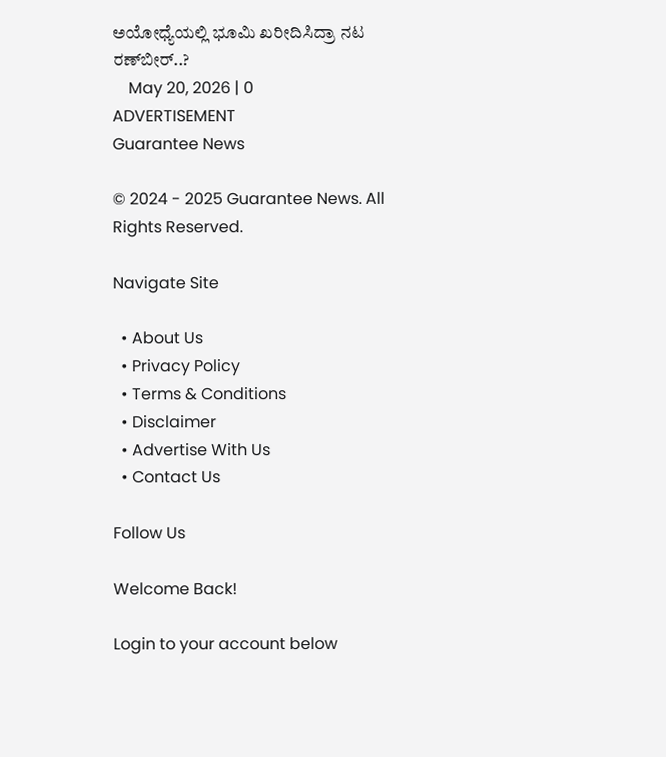ಅಯೋಧ್ಯೆಯಲ್ಲಿ ಭೂಮಿ ಖರೀದಿಸಿದ್ರಾ ನಟ ರಣ್‌‌ಬೀರ್..?
    May 20, 2026 | 0
ADVERTISEMENT
Guarantee News

© 2024 - 2025 Guarantee News. All Rights Reserved.

Navigate Site

  • About Us
  • Privacy Policy
  • Terms & Conditions
  • Disclaimer
  • Advertise With Us
  • Contact Us

Follow Us

Welcome Back!

Login to your account below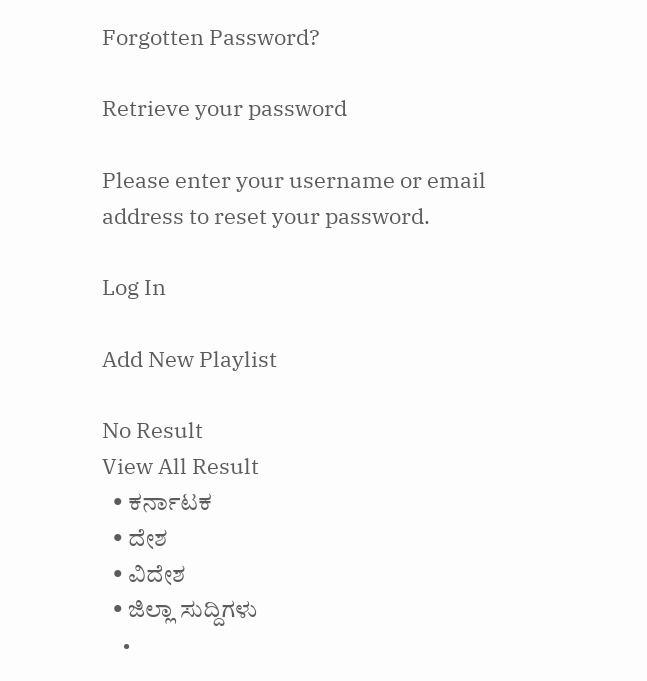Forgotten Password?

Retrieve your password

Please enter your username or email address to reset your password.

Log In

Add New Playlist

No Result
View All Result
  • ಕರ್ನಾಟಕ
  • ದೇಶ
  • ವಿದೇಶ
  • ಜಿಲ್ಲಾ ಸುದ್ದಿಗಳು
    •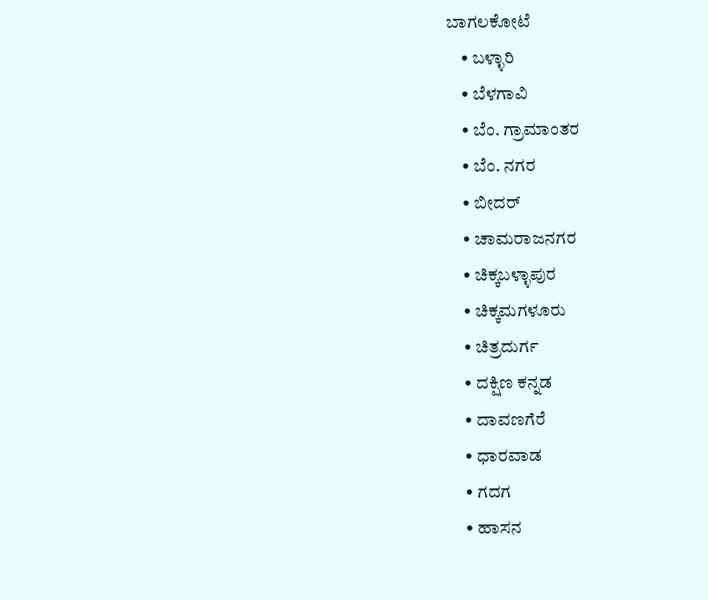ಬಾಗಲಕೋಟೆ
    • ಬಳ್ಳಾರಿ
    • ಬೆಳಗಾವಿ
    • ಬೆಂ. ಗ್ರಾಮಾಂತರ
    • ಬೆಂ. ನಗರ
    • ಬೀದರ್
    • ಚಾಮರಾಜನಗರ
    • ಚಿಕ್ಕಬಳ್ಳಾಪುರ
    • ಚಿಕ್ಕಮಗಳೂರು
    • ಚಿತ್ರದುರ್ಗ
    • ದಕ್ಷಿಣ ಕನ್ನಡ
    • ದಾವಣಗೆರೆ
    • ಧಾರವಾಡ
    • ಗದಗ
    • ಹಾಸನ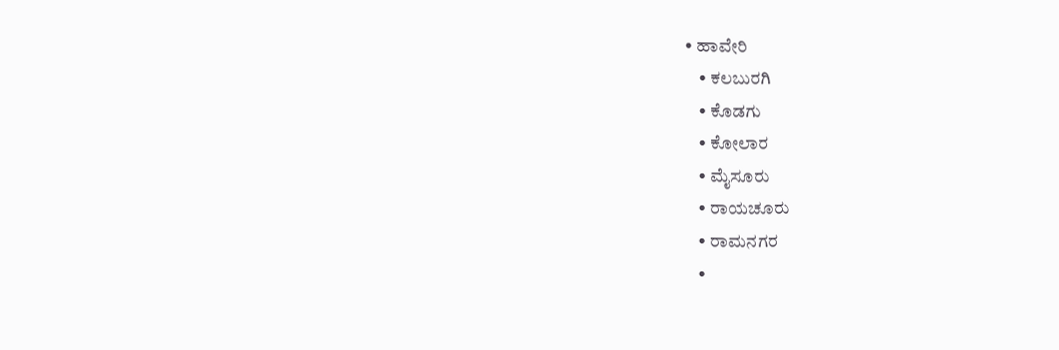• ಹಾವೇರಿ
    • ಕಲಬುರಗಿ
    • ಕೊಡಗು
    • ಕೋಲಾರ
    • ಮೈಸೂರು
    • ರಾಯಚೂರು
    • ರಾಮನಗರ
    •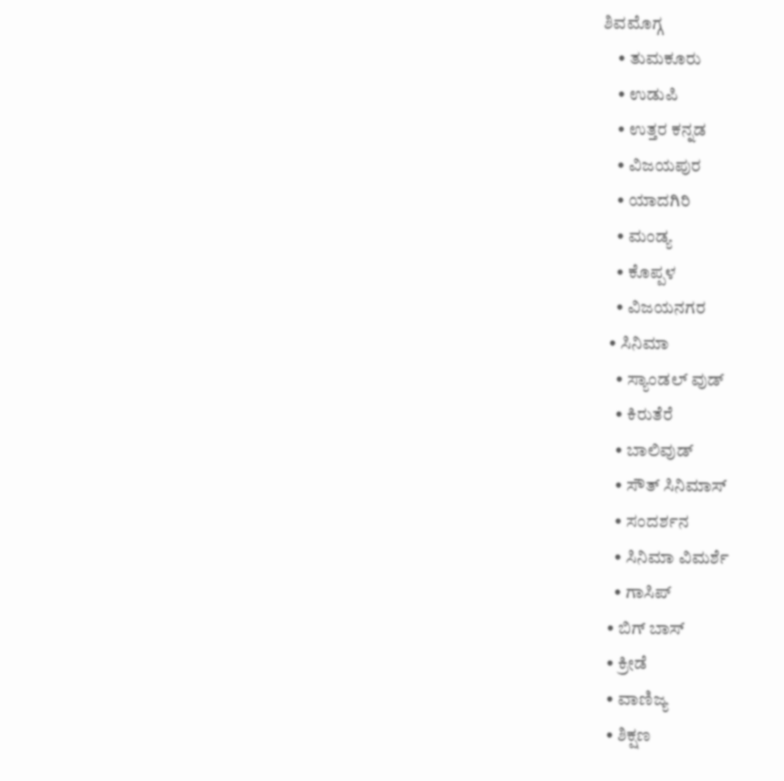ಶಿವಮೊಗ್ಗ
    • ತುಮಕೂರು
    • ಉಡುಪಿ
    • ಉತ್ತರ ಕನ್ನಡ
    • ವಿಜಯಪುರ
    • ಯಾದಗಿರಿ
    • ಮಂಡ್ಯ
    • ಕೊಪ್ಪಳ
    • ವಿಜಯನಗರ
  • ಸಿನಿಮಾ
    • ಸ್ಯಾಂಡಲ್ ವುಡ್
    • ಕಿರುತೆರೆ
    • ಬಾಲಿವುಡ್
    • ಸೌತ್ ಸಿನಿಮಾಸ್
    • ಸಂದರ್ಶನ
    • ಸಿನಿಮಾ ವಿಮರ್ಶೆ
    • ಗಾಸಿಪ್
  • ಬಿಗ್ ಬಾಸ್
  • ಕ್ರೀಡೆ
  • ವಾಣಿಜ್ಯ
  • ಶಿಕ್ಷಣ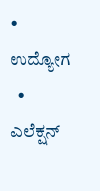• ಉದ್ಯೋಗ
  • ಎಲೆಕ್ಷನ್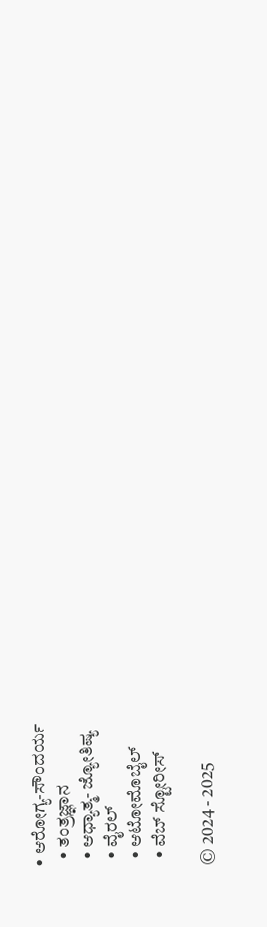• ಆರೋಗ್ಯ-ಸೌಂದರ್ಯ
  • ತಂತ್ರಜ್ಞಾನ
  • ಆಧ್ಯಾತ್ಮ- ಜ್ಯೋತಿಷ್ಯ
  • ವೈರಲ್
  • ಆಟೋಮೊಬೈಲ್
  • ವೆಬ್ ಸ್ಟೋರೀಸ್

© 2024 - 2025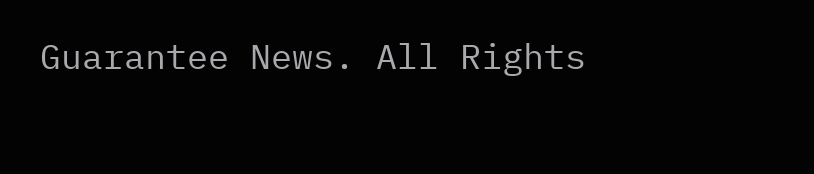Guarantee News. All Rights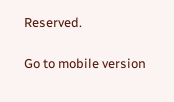Reserved.

Go to mobile version